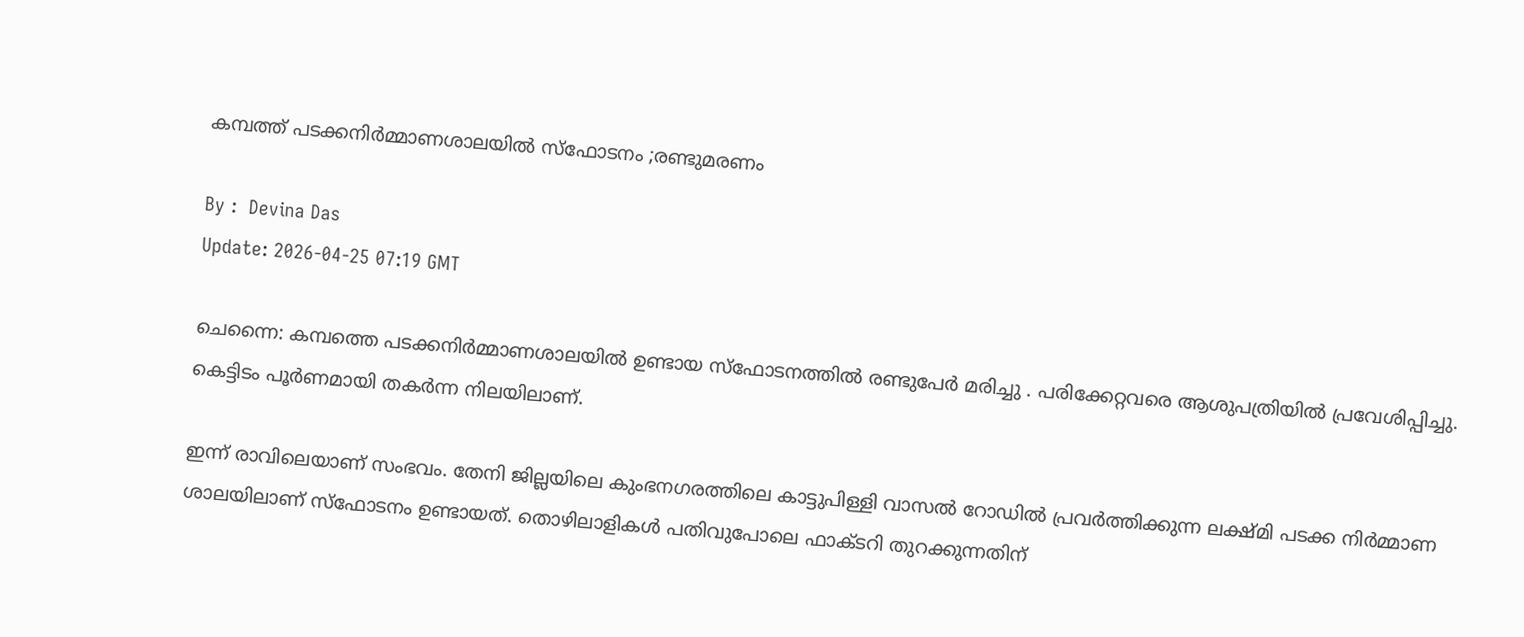കമ്പത്ത് പടക്കനിര്‍മ്മാണശാലയില്‍ സ്ഫോടനം ;രണ്ടുമരണം

By :  Devina Das
Update: 2026-04-25 07:19 GMT

ചെന്നൈ: കമ്പത്തെ പടക്കനിർമ്മാണശാലയിൽ ഉണ്ടായ സ്‌ഫോടനത്തിൽ രണ്ടുപേർ മരിച്ചു . പരിക്കേറ്റവരെ ആശുപത്രിയിൽ പ്രവേശിപ്പിച്ചു. കെട്ടിടം പൂർണമായി തകർന്ന നിലയിലാണ്.

ഇന്ന് രാവിലെയാണ് സംഭവം. തേനി ജില്ലയിലെ കുംഭനഗരത്തിലെ കാട്ടുപിള്ളി വാസൽ റോഡിൽ പ്രവർത്തിക്കുന്ന ലക്ഷ്മി പടക്ക നിർമ്മാണ ശാലയിലാണ് സ്‌ഫോടനം ഉണ്ടായത്. തൊഴിലാളികൾ പതിവുപോലെ ഫാക്ടറി തുറക്കുന്നതിന്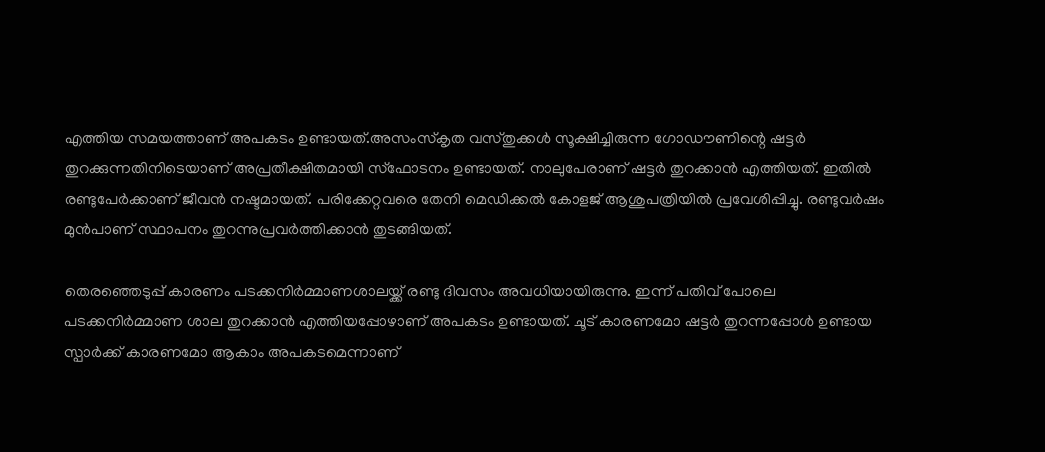എത്തിയ സമയത്താണ് അപകടം ഉണ്ടായത്.അസംസ്‌കൃത വസ്തുക്കൾ സൂക്ഷിച്ചിരുന്ന ഗോഡൗണിന്റെ ഷട്ടർ തുറക്കുന്നതിനിടെയാണ് അപ്രതീക്ഷിതമായി സ്‌ഫോടനം ഉണ്ടായത്. നാലുപേരാണ് ഷട്ടർ തുറക്കാൻ എത്തിയത്. ഇതിൽ രണ്ടുപേർക്കാണ് ജീവൻ നഷ്ടമായത്. പരിക്കേറ്റവരെ തേനി മെഡിക്കൽ കോളജ് ആശുപത്രിയിൽ പ്രവേശിപ്പിച്ചു. രണ്ടുവർഷം മുൻപാണ് സ്ഥാപനം തുറന്നുപ്രവർത്തിക്കാൻ തുടങ്ങിയത്.

തെരഞ്ഞെടുപ്പ് കാരണം പടക്കനിർമ്മാണശാലയ്ക്ക് രണ്ടു ദിവസം അവധിയായിരുന്നു. ഇന്ന് പതിവ് പോലെ പടക്കനിർമ്മാണ ശാല തുറക്കാൻ എത്തിയപ്പോഴാണ് അപകടം ഉണ്ടായത്. ചൂട് കാരണമോ ഷട്ടർ തുറന്നപ്പോൾ ഉണ്ടായ സ്പാർക്ക് കാരണമോ ആകാം അപകടമെന്നാണ്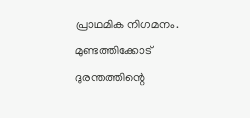പ്രാഥമിക നിഗമനം. മുണ്ടത്തിക്കോട് ദുരന്തത്തിന്റെ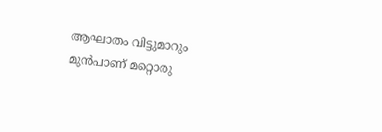ആഘാതം വിട്ടുമാറും മുൻപാണ് മറ്റൊരു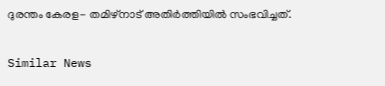ദുരന്തം കേരള- തമിഴ്‌നാട് അതിർത്തിയിൽ സംഭവിച്ചത്.

Similar News